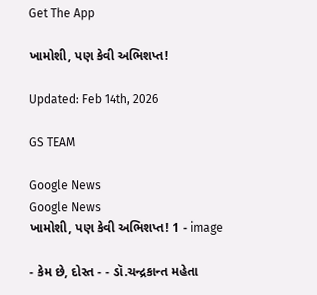Get The App

ખામોશી, પણ કેવી અભિશપ્ત!

Updated: Feb 14th, 2026

GS TEAM

Google News
Google News
ખામોશી, પણ કેવી અભિશપ્ત! 1 - image

- કેમ છે, દોસ્ત - - ડૉ.ચન્દ્રકાન્ત મહેતા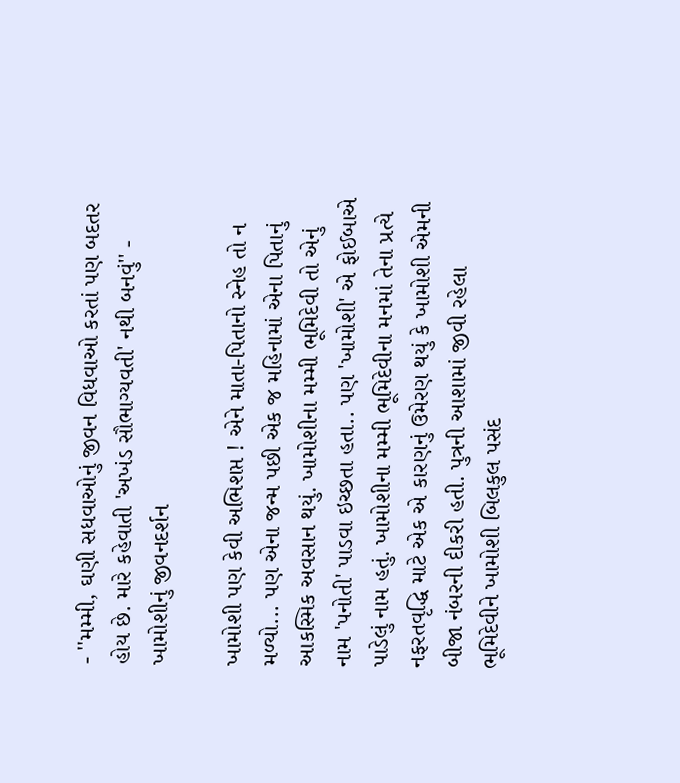- ''મમ્મી, ઘણી સધવાઓનું જીવન વિધવાઓ કરતાં પણ બદતર હોય છે. મારે કહેવાતી 'અખંડ સૌભાગ્યવતી' નથી બનવું'' - ખામોશીનું જીવનદર્શન

ખામોશી પણ કેવી અભિશપ્ત ! એને માતા-પિતાનો સ્નેહ તો ન મળ્યો... પણ એના જન્મ પછી એક જ મહિનામાં એના પિતાનું આકસ્મિક અવસાન થયું. ખામોશીના મમ્મી ભૂમિદેવી તો એનું નામ 'પનોતી' પાડવા ઇચ્છતા હતા.. પણ 'ખામોશી' એ ફોઈબાએ પાડેલું નામ હતું. ખામોશીના મમ્મી ભૂમિદેવીના મનમાં તેના પ્રત્યે નફરતવૃદ્ધિ માટે એક એ કારણનું ઉમેરણ થયું કે ખામોશી એમની બીજા નંબરની દીકરી હતી. પુત્રની આશામાં જીવી રહેલા ભૂમિદેવીને ખામોશી બિલકુલ પસંદ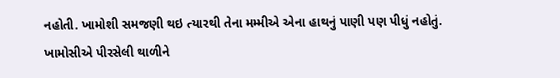નહોતી. ખામોશી સમજણી થઇ ત્યારથી તેના મમ્મીએ એના હાથનું પાણી પણ પીધું નહોતું. ખામોસીએ પીરસેલી થાળીને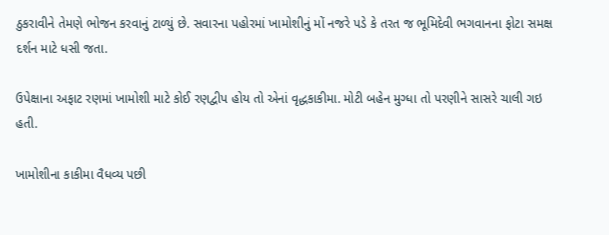ઠુકરાવીને તેમણે ભોજન કરવાનું ટાળ્યું છે. સવારના પહોરમાં ખામોશીનું મોં નજરે પડે કે તરત જ ભૂમિદેવી ભગવાનના ફોટા સમક્ષ દર્શન માટે ધસી જતા.

ઉપેક્ષાના અફાટ રણમાં ખામોશી માટે કોઈ રણદ્વીપ હોય તો એનાં વૃદ્ધકાકીમા. મોટી બહેન મુગ્ધા તો પરણીને સાસરે ચાલી ગઇ હતી.

ખામોશીના કાકીમા વૈધવ્ય પછી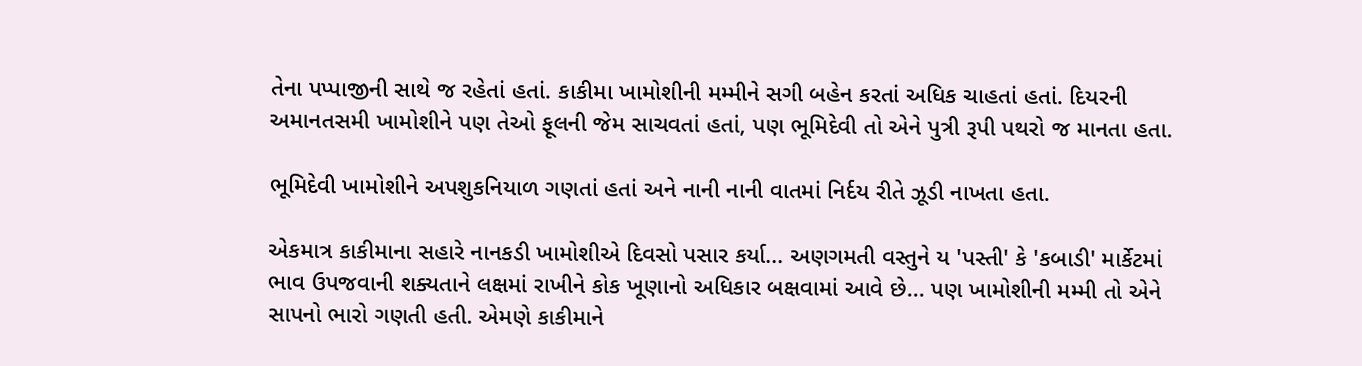તેના પપ્પાજીની સાથે જ રહેતાં હતાં. કાકીમા ખામોશીની મમ્મીને સગી બહેન કરતાં અધિક ચાહતાં હતાં. દિયરની અમાનતસમી ખામોશીને પણ તેઓ ફૂલની જેમ સાચવતાં હતાં, પણ ભૂમિદેવી તો એને પુત્રી રૂપી પથરો જ માનતા હતા.

ભૂમિદેવી ખામોશીને અપશુકનિયાળ ગણતાં હતાં અને નાની નાની વાતમાં નિર્દય રીતે ઝૂડી નાખતા હતા.

એકમાત્ર કાકીમાના સહારે નાનકડી ખામોશીએ દિવસો પસાર કર્યા... અણગમતી વસ્તુને ય 'પસ્તી' કે 'કબાડી' માર્કેટમાં ભાવ ઉપજવાની શક્યતાને લક્ષમાં રાખીને કોક ખૂણાનો અધિકાર બક્ષવામાં આવે છે... પણ ખામોશીની મમ્મી તો એને સાપનો ભારો ગણતી હતી. એમણે કાકીમાને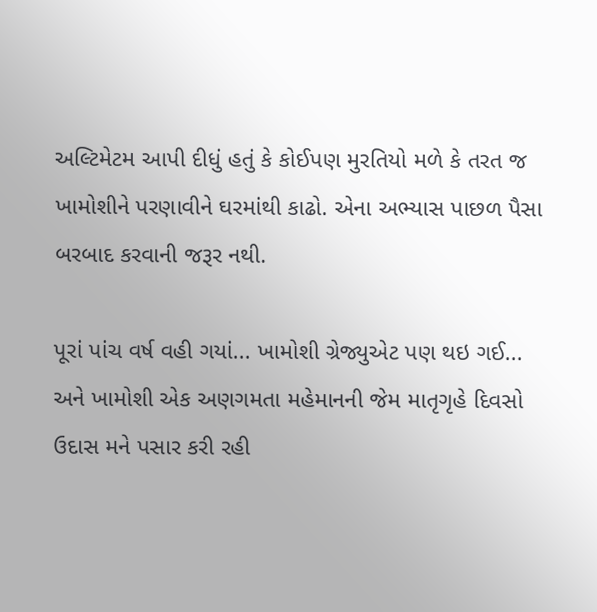અલ્ટિમેટમ આપી દીધું હતું કે કોઈપણ મુરતિયો મળે કે તરત જ ખામોશીને પરણાવીને ઘરમાંથી કાઢો. એના અભ્યાસ પાછળ પૈસા બરબાદ કરવાની જરૂર નથી.

પૂરાં પાંચ વર્ષ વહી ગયાં... ખામોશી ગ્રેજ્યુએટ પણ થઇ ગઈ... અને ખામોશી એક અણગમતા મહેમાનની જેમ માતૃગૃહે દિવસો ઉદાસ મને પસાર કરી રહી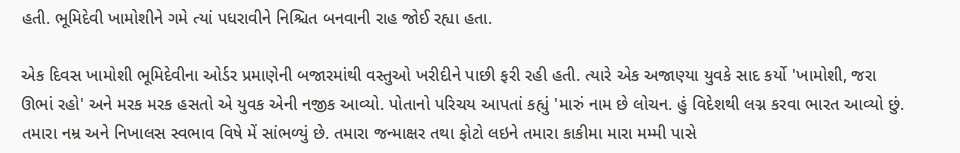હતી. ભૂમિદેવી ખામોશીને ગમે ત્યાં પધરાવીને નિશ્ચિત બનવાની રાહ જોઈ રહ્યા હતા.

એક દિવસ ખામોશી ભૂમિદેવીના ઓર્ડર પ્રમાણેની બજારમાંથી વસ્તુઓ ખરીદીને પાછી ફરી રહી હતી. ત્યારે એક અજાણ્યા યુવકે સાદ કર્યો 'ખામોશી, જરા ઊભાં રહો' અને મરક મરક હસતો એ યુવક એની નજીક આવ્યો. પોતાનો પરિચય આપતાં કહ્યું 'મારું નામ છે લોચન. હું વિદેશથી લગ્ન કરવા ભારત આવ્યો છું. તમારા નમ્ર અને નિખાલસ સ્વભાવ વિષે મેં સાંભળ્યું છે. તમારા જન્માક્ષર તથા ફોટો લઇને તમારા કાકીમા મારા મમ્મી પાસે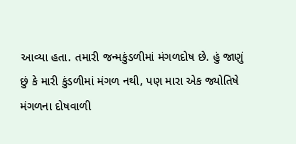આવ્યા હતા. તમારી જન્મકુંડળીમાં મંગળદોષ છે. હું જાણું છું કે મારી કુંડળીમાં મંગળ નથી, પણ મારા એક જ્યોતિષે મંગળના દોષવાળી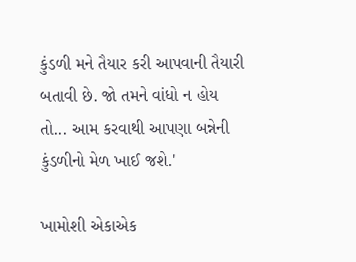કુંડળી મને તૈયાર કરી આપવાની તૈયારી બતાવી છે. જો તમને વાંધો ન હોય તો... આમ કરવાથી આપણા બન્નેની કુંડળીનો મેળ ખાઈ જશે.'

ખામોશી એકાએક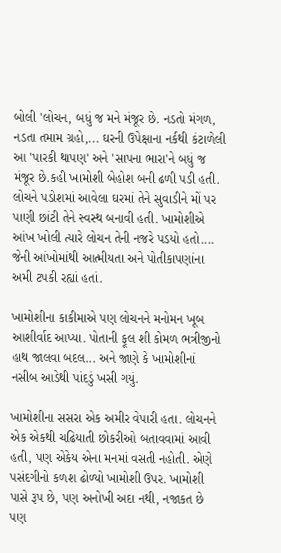બોલી 'લોચન, બધું જ મને મંજૂર છે. નડતો મંગળ, નડતા તમામ ગ્રહો,... ઘરની ઉપેક્ષાના નર્કથી કંટાળેલી આ 'પારકી થાપણ' અને 'સાપના ભારા'ને બધું જ મંજૂર છે.કહી ખામોશી બેહોશ બની ઢળી પડી હતી. લોચને પડોશમાં આવેલા ઘરમાં તેને સુવાડીને મોં પર પાણી છાંટી તેને સ્વસ્થ બનાવી હતી. ખામોશીએ આંખ ખોલી ત્યારે લોચન તેની નજરે પડયો હતો.... જેની આંખોમાંથી આત્મીયતા અને પોતીકાપણાંના અમી ટપકી રહ્યાં હતાં.

ખામોશીના કાકીમાએ પણ લોચનને મનોમન ખૂબ આશીર્વાદ આપ્યા. પોતાની ફૂલ શી કોમળ ભત્રીજીનો હાથ જાલવા બદલ... અને જાણે કે ખામોશીનાં નસીબ આડેથી પાંદડું ખસી ગયું.

ખામોશીના સસરા એક અમીર વેપારી હતા. લોચનને એક એકથી ચઢિયાતી છોકરીઓ બતાવવામાં આવી હતી, પણ એકેય એના મનમાં વસતી નહોતી. એણે પસંદગીનો કળશ ઢોળ્યો ખામોશી ઉપર. ખામોશી પાસે રૂપ છે, પણ અનોખી અદા નથી, નજાકત છે પણ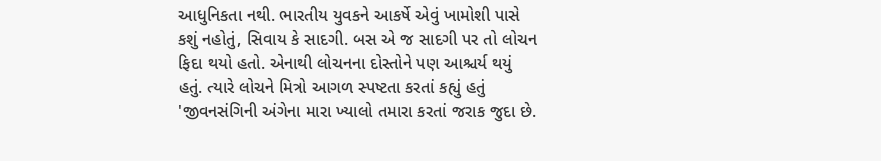આધુનિકતા નથી. ભારતીય યુવકને આકર્ષે એવું ખામોશી પાસે કશું નહોતું, સિવાય કે સાદગી. બસ એ જ સાદગી પર તો લોચન ફિદા થયો હતો. એનાથી લોચનના દોસ્તોને પણ આશ્ચર્ય થયું હતું. ત્યારે લોચને મિત્રો આગળ સ્પષ્ટતા કરતાં કહ્યું હતું 'જીવનસંગિની અંગેના મારા ખ્યાલો તમારા કરતાં જરાક જુદા છે.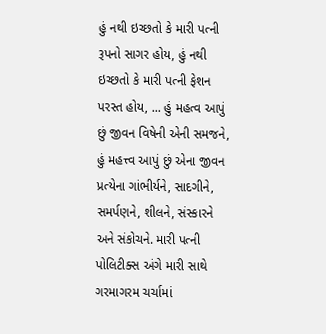હું નથી ઇચ્છતો કે મારી પત્ની રૂપનો સાગર હોય, હું નથી ઇચ્છતો કે મારી પત્ની ફેશન પરસ્ત હોય, ... હું મહત્વ આપું છું જીવન વિષેની એની સમજને, હું મહત્ત્વ આપું છું એના જીવન પ્રત્યેના ગાંભીર્યને, સાદગીને, સમર્પણને, શીલને, સંસ્કારને અને સંકોચને. મારી પત્ની પોલિટીક્સ અંગે મારી સાથે ગરમાગરમ ચર્ચામાં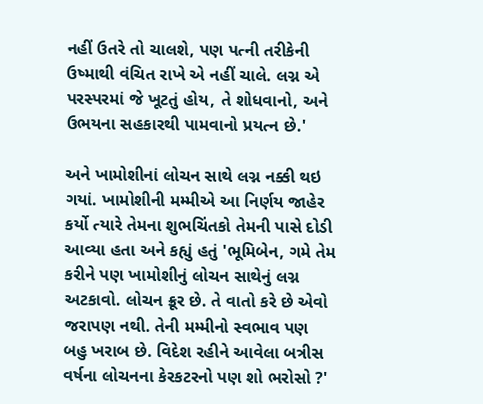નહીં ઉતરે તો ચાલશે, પણ પત્ની તરીકેની ઉષ્માથી વંચિત રાખે એ નહીં ચાલે. લગ્ન એ પરસ્પરમાં જે ખૂટતું હોય, તે શોધવાનો, અને ઉભયના સહકારથી પામવાનો પ્રયત્ન છે.'

અને ખામોશીનાં લોચન સાથે લગ્ન નક્કી થઇ ગયાં. ખામોશીની મમ્મીએ આ નિર્ણય જાહેર કર્યો ત્યારે તેમના શુભચિંતકો તેમની પાસે દોડી આવ્યા હતા અને કહ્યું હતું 'ભૂમિબેન, ગમે તેમ કરીને પણ ખામોશીનું લોચન સાથેનું લગ્ન અટકાવો. લોચન ક્રૂર છે. તે વાતો કરે છે એવો જરાપણ નથી. તેની મમ્મીનો સ્વભાવ પણ બહુ ખરાબ છે. વિદેશ રહીને આવેલા બત્રીસ વર્ષના લોચનના કેરકટરનો પણ શો ભરોસો ?'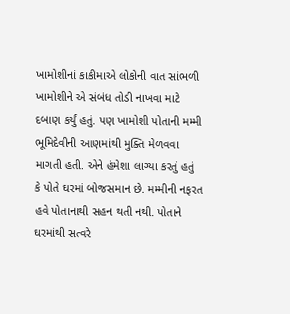ખામોશીનાં કાકીમાએ લોકોની વાત સાંભળી ખામોશીને એ સંબંધ તોડી નાખવા માટે દબાણ કર્યું હતું. પણ ખામોશી પોતાની મમ્મી ભૂમિદેવીની આણમાંથી મુક્તિ મેળવવા માગતી હતી. એને હંમેશા લાગ્યા કરતું હતું કે પોતે ઘરમાં બોજસમાન છે. મમ્મીની નફરત હવે પોતાનાથી સહન થતી નથી. પોતાને ઘરમાંથી સત્વરે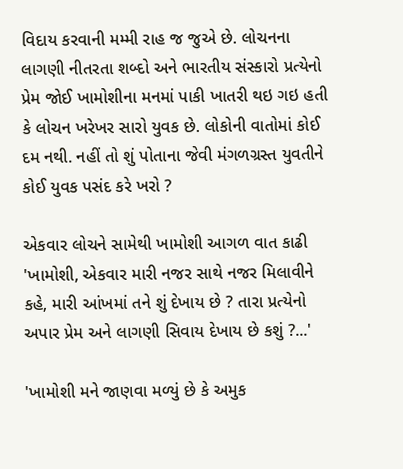વિદાય કરવાની મમ્મી રાહ જ જુએ છે. લોચનના લાગણી નીતરતા શબ્દો અને ભારતીય સંસ્કારો પ્રત્યેનો પ્રેમ જોઈ ખામોશીના મનમાં પાકી ખાતરી થઇ ગઇ હતી કે લોચન ખરેખર સારો યુવક છે. લોકોની વાતોમાં કોઈ દમ નથી. નહીં તો શું પોતાના જેવી મંગળગ્રસ્ત યુવતીને કોઈ યુવક પસંદ કરે ખરો ?

એકવાર લોચને સામેથી ખામોશી આગળ વાત કાઢી 'ખામોશી, એકવાર મારી નજર સાથે નજર મિલાવીને કહે, મારી આંખમાં તને શું દેખાય છે ? તારા પ્રત્યેનો અપાર પ્રેમ અને લાગણી સિવાય દેખાય છે કશું ?...'

'ખામોશી મને જાણવા મળ્યું છે કે અમુક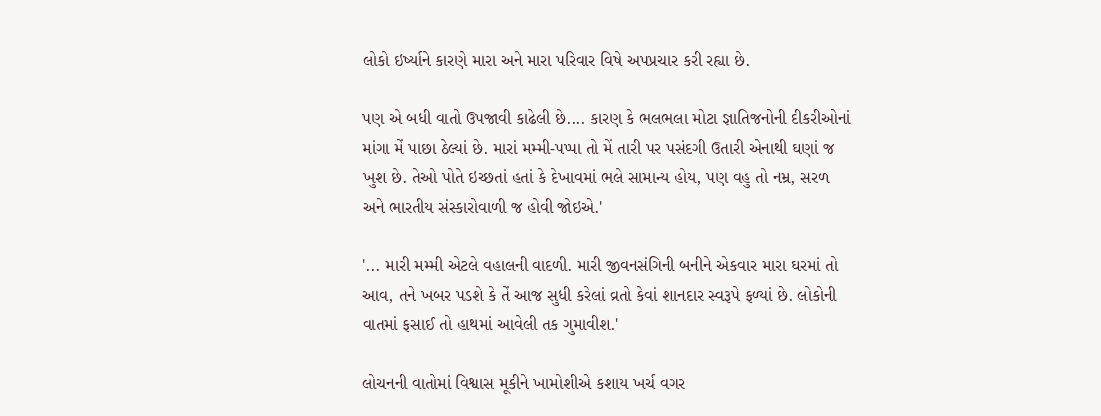લોકો ઇર્ષ્યાને કારણે મારા અને મારા પરિવાર વિષે અપપ્રચાર કરી રહ્યા છે.

પણ એ બધી વાતો ઉપજાવી કાઢેલી છે.... કારણ કે ભલભલા મોટા જ્ઞાતિજનોની દીકરીઓનાં માંગા મેં પાછા ઠેલ્યાં છે. મારાં મમ્મી-પપ્પા તો મેં તારી પર પસંદગી ઉતારી એનાથી ઘણાં જ ખુશ છે. તેઓ પોતે ઇચ્છતાં હતાં કે દેખાવમાં ભલે સામાન્ય હોય, પણ વહુ તો નમ્ર, સરળ અને ભારતીય સંસ્કારોવાળી જ હોવી જોઇએ.'

'... મારી મમ્મી એટલે વહાલની વાદળી. મારી જીવનસંગિની બનીને એકવાર મારા ઘરમાં તો આવ, તને ખબર પડશે કે તેં આજ સુધી કરેલાં વ્રતો કેવાં શાનદાર સ્વરૂપે ફળ્યાં છે. લોકોની વાતમાં ફસાઈ તો હાથમાં આવેલી તક ગુમાવીશ.'

લોચનની વાતોમાં વિશ્વાસ મૂકીને ખામોશીએ કશાય ખર્ચ વગર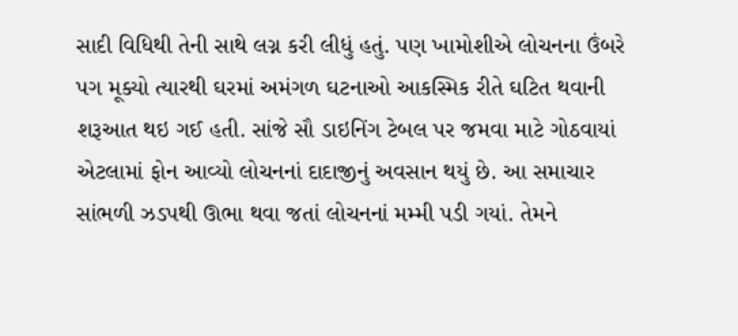સાદી વિધિથી તેની સાથે લગ્ન કરી લીધું હતું. પણ ખામોશીએ લોચનના ઉંબરે પગ મૂક્યો ત્યારથી ઘરમાં અમંગળ ઘટનાઓ આકસ્મિક રીતે ઘટિત થવાની શરૂઆત થઇ ગઈ હતી. સાંજે સૌ ડાઇનિંગ ટેબલ પર જમવા માટે ગોઠવાયાં એટલામાં ફોન આવ્યો લોચનનાં દાદાજીનું અવસાન થયું છે. આ સમાચાર સાંભળી ઝડપથી ઊભા થવા જતાં લોચનનાં મમ્મી પડી ગયાં. તેમને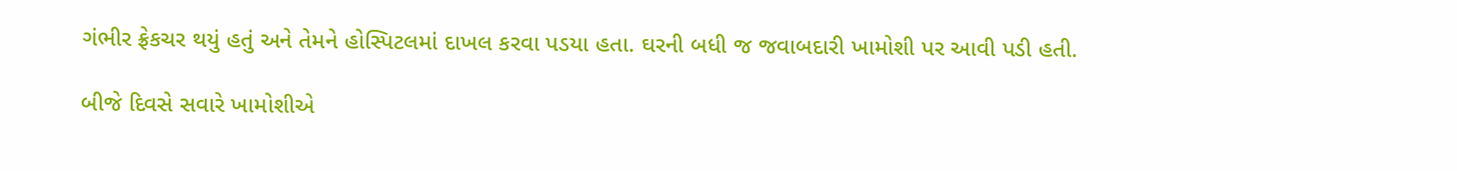ગંભીર ફ્રેકચર થયું હતું અને તેમને હોસ્પિટલમાં દાખલ કરવા પડયા હતા. ઘરની બધી જ જવાબદારી ખામોશી પર આવી પડી હતી.

બીજે દિવસે સવારે ખામોશીએ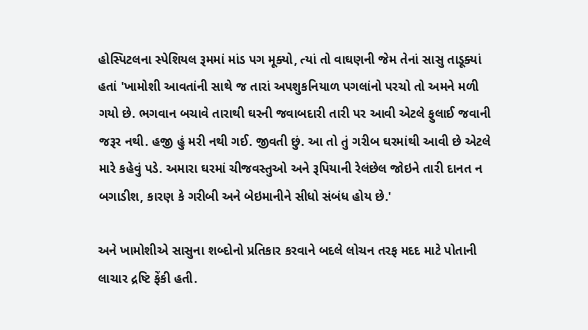હોસ્પિટલના સ્પેશિયલ રૂમમાં માંડ પગ મૂક્યો, ત્યાં તો વાઘણની જેમ તેનાં સાસુ તાડૂક્યાં હતાં 'ખામોશી આવતાંની સાથે જ તારાં અપશુકનિયાળ પગલાંનો પરચો તો અમને મળી ગયો છે. ભગવાન બચાવે તારાથી ઘરની જવાબદારી તારી પર આવી એટલે ફુલાઈ જવાની જરૂર નથી. હજી હું મરી નથી ગઈ. જીવતી છું. આ તો તું ગરીબ ઘરમાંથી આવી છે એટલે મારે કહેવું પડે. અમારા ઘરમાં ચીજવસ્તુઓ અને રૂપિયાની રેલંછેલ જોઇને તારી દાનત ન બગાડીશ, કારણ કે ગરીબી અને બેઇમાનીને સીધો સંબંધ હોય છે.'

અને ખામોશીએ સાસુના શબ્દોનો પ્રતિકાર કરવાને બદલે લોચન તરફ મદદ માટે પોતાની લાચાર દ્રષ્ટિ ફેંકી હતી.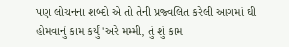પણ લોચનના શબ્દો એ તો તેની પ્રજ્વલિત કરેલી આગમાં ઘી હોમવાનું કામ કર્યું 'અરે મમ્મી, તું શું કામ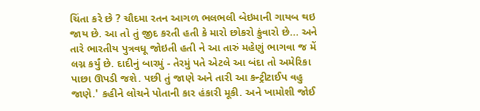ચિંતા કરે છે ? ચૌદમા રતન આગળ ભલભલી બેઇમાની ગાયબ થઇ જાય છે. આ તો તું જીદ કરતી હતી કે મારો છોકરો કુંવારો છે... અને તારે ભારતીય પુત્રવધૂ જોઇતી હતી ને આ તારું મહેણું ભાગવા જ મેં લગ્ન કર્યું છે. દાદીનું બારમું - તેરમું પતે એટલે આ બંદા તો અમેરિકા પાછા ઊપડી જશે. પછી તું જાણે અને તારી આ કન્ટ્રીટાઈપ વહુ જાણે.' કહીને લોચને પોતાની કાર હંકારી મૂકી. અને ખામોશી જોઈ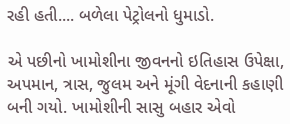રહી હતી.... બળેલા પેટ્રોલનો ધુમાડો.

એ પછીનો ખામોશીના જીવનનો ઇતિહાસ ઉપેક્ષા, અપમાન, ત્રાસ, જુલમ અને મૂંગી વેદનાની કહાણી બની ગયો. ખામોશીની સાસુ બહાર એવો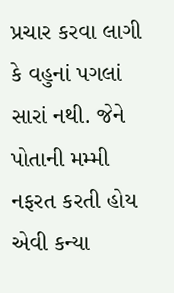પ્રચાર કરવા લાગી કે વહુનાં પગલાં સારાં નથી. જેને પોતાની મમ્મી નફરત કરતી હોય એવી કન્યા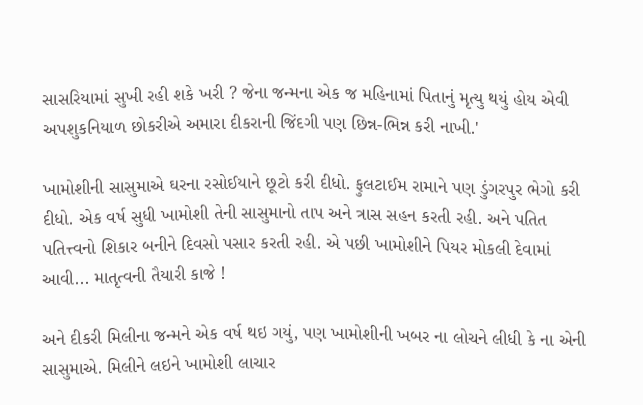સાસરિયામાં સુખી રહી શકે ખરી ? જેના જન્મના એક જ મહિનામાં પિતાનું મૃત્યુ થયું હોય એવી અપશુકનિયાળ છોકરીએ અમારા દીકરાની જિંદગી પણ છિન્ન-ભિન્ન કરી નાખી.'

ખામોશીની સાસુમાએ ઘરના રસોઈયાને છૂટો કરી દીધો. ફુલટાઈમ રામાને પણ ડુંગરપુર ભેગો કરી દીધો. એક વર્ષ સુધી ખામોશી તેની સાસુમાનો તાપ અને ત્રાસ સહન કરતી રહી. અને પતિત પતિત્ત્વનો શિકાર બનીને દિવસો પસાર કરતી રહી. એ પછી ખામોશીને પિયર મોકલી દેવામાં આવી... માતૃત્વની તૈયારી કાજે !

અને દીકરી મિલીના જન્મને એક વર્ષ થઇ ગયું, પણ ખામોશીની ખબર ના લોચને લીધી કે ના એની સાસુમાએ. મિલીને લઇને ખામોશી લાચાર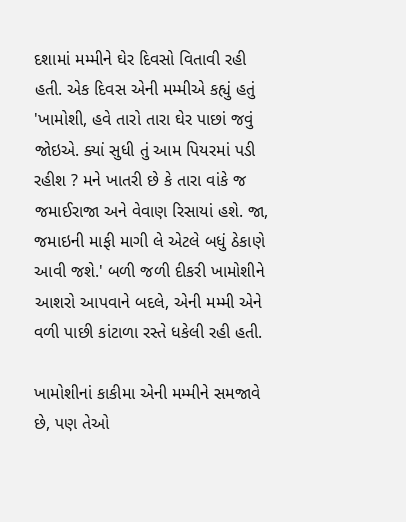દશામાં મમ્મીને ઘેર દિવસો વિતાવી રહી હતી. એક દિવસ એની મમ્મીએ કહ્યું હતું 'ખામોશી, હવે તારો તારા ઘેર પાછાં જવું જોઇએ. ક્યાં સુધી તું આમ પિયરમાં પડી રહીશ ? મને ખાતરી છે કે તારા વાંકે જ જમાઈરાજા અને વેવાણ રિસાયાં હશે. જા, જમાઇની માફી માગી લે એટલે બધું ઠેકાણે આવી જશે.' બળી જળી દીકરી ખામોશીને આશરો આપવાને બદલે, એની મમ્મી એને વળી પાછી કાંટાળા રસ્તે ધકેલી રહી હતી.

ખામોશીનાં કાકીમા એની મમ્મીને સમજાવે છે, પણ તેઓ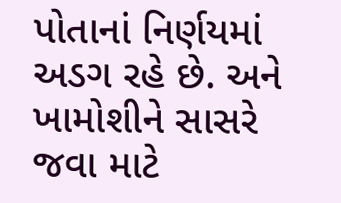પોતાનાં નિર્ણયમાં અડગ રહે છે. અને ખામોશીને સાસરે જવા માટે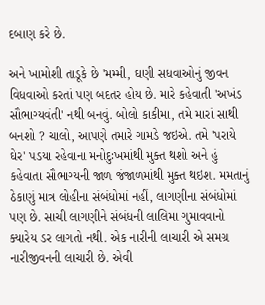દબાણ કરે છે.

અને ખામોશી તાડૂકે છે 'મમ્મી, ઘણી સધવાઓનું જીવન વિધવાઓ કરતાં પણ બદતર હોય છે. મારે કહેવાતી 'અખંડ સૌભાગ્યવંતી' નથી બનવું. બોલો કાકીમા, તમે મારાં સાથી બનશો ? ચાલો, આપણે તમારે ગામડે જઇએ. તમે 'પરાયે ઘેર' પડયા રહેવાના મનોદુઃખમાંથી મુક્ત થશો અને હું કહેવાતા સૌભાગ્યની જાળ જંજાળમાંથી મુક્ત થઇશ. મમતાનું ઠેકાણું માત્ર લોહીના સંબંધોમાં નહીં, લાગણીના સંબંધોમાં પણ છે. સાચી લાગણીને સંબંધની લાલિમા ગુમાવવાનો ક્યારેય ડર લાગતો નથી. એક નારીની લાચારી એ સમગ્ર નારીજીવનની લાચારી છે. એવી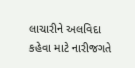લાચારીને અલવિદા કહેવા માટે નારીજગતે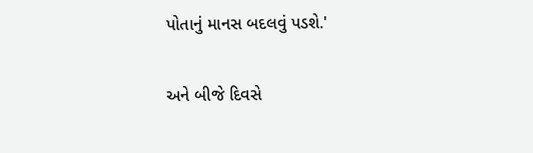પોતાનું માનસ બદલવું પડશે.'

અને બીજે દિવસે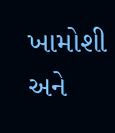ખામોશી અને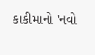કાકીમાનો 'નવો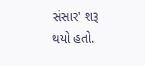સંસાર' શરૂ થયો હતો.